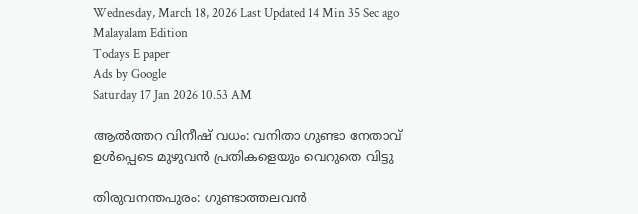Wednesday, March 18, 2026 Last Updated 14 Min 35 Sec ago Malayalam Edition
Todays E paper
Ads by Google
Saturday 17 Jan 2026 10.53 AM

ആല്‍ത്തറ വിനീഷ്‌ വധം: വനിതാ ഗുണ്ടാ നേതാവ്‌ ഉള്‍പ്പെടെ മുഴുവന്‍ പ്രതികളെയും വെറുതെ വിട്ടു

തിരുവനന്തപുരം: ഗുണ്ടാത്തലവന്‍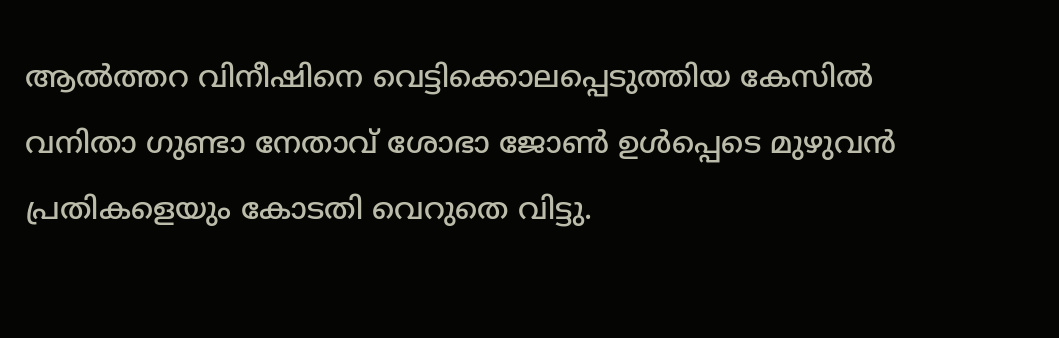ആല്‍ത്തറ വിനീഷിനെ വെട്ടിക്കൊലപ്പെടുത്തിയ കേസില്‍ വനിതാ ഗുണ്ടാ നേതാവ്‌ ശോഭാ ജോണ്‍ ഉള്‍പ്പെടെ മുഴുവന്‍ പ്രതികളെയും കോടതി വെറുതെ വിട്ടു.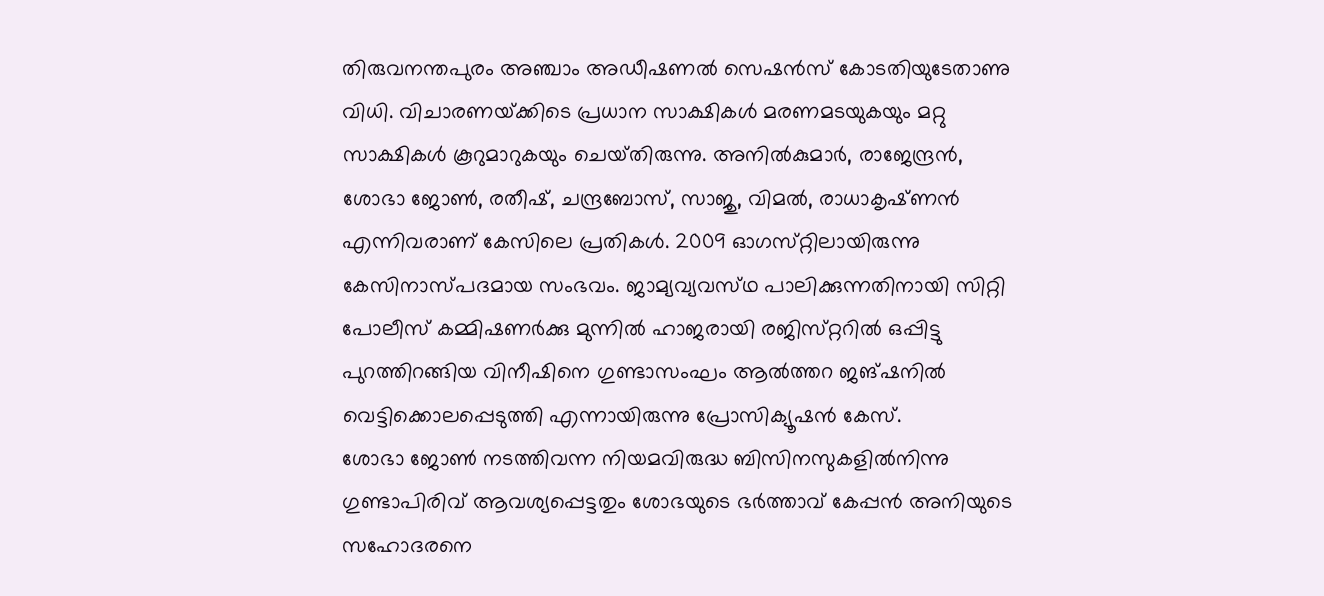തിരുവനന്തപുരം അഞ്ചാം അഡീഷണല്‍ സെഷന്‍സ്‌ കോടതിയുടേതാണു വിധി. വിചാരണയ്‌ക്കിടെ പ്രധാന സാക്ഷികള്‍ മരണമടയുകയും മറ്റു സാക്ഷികള്‍ കൂറുമാറുകയും ചെയ്‌തിരുന്നു. അനില്‍കുമാര്‍, രാജേന്ദ്രന്‍, ശോഭാ ജോണ്‍, രതീഷ്‌, ചന്ദ്രബോസ്‌, സാജു, വിമല്‍, രാധാകൃഷ്‌ണന്‍ എന്നിവരാണ്‌ കേസിലെ പ്രതികള്‍. 2009 ഓഗസ്‌റ്റിലായിരുന്നു കേസിനാസ്‌പദമായ സംഭവം. ജാമ്യവ്യവസ്‌ഥ പാലിക്കുന്നതിനായി സിറ്റി പോലീസ്‌ കമ്മിഷണര്‍ക്കു മുന്നില്‍ ഹാജരായി രജിസ്‌റ്ററില്‍ ഒപ്പിട്ടു പുറത്തിറങ്ങിയ വിനീഷിനെ ഗുണ്ടാസംഘം ആല്‍ത്തറ ജങ്‌ഷനില്‍ വെട്ടിക്കൊലപ്പെടുത്തി എന്നായിരുന്നു പ്രോസിക്യൂഷന്‍ കേസ്‌.
ശോഭാ ജോണ്‍ നടത്തിവന്ന നിയമവിരുദ്ധ ബിസിനസുകളില്‍നിന്നു ഗുണ്ടാപിരിവ്‌ ആവശ്യപ്പെട്ടതും ശോഭയുടെ ഭര്‍ത്താവ്‌ കേപ്പന്‍ അനിയുടെ സഹോദരനെ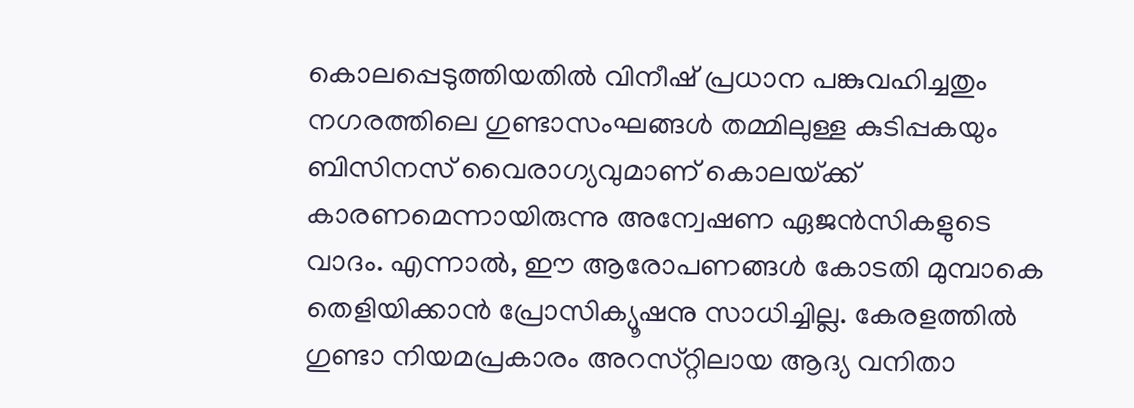കൊലപ്പെടുത്തിയതില്‍ വിനീഷ്‌ പ്രധാന പങ്കുവഹിച്ചതും നഗരത്തിലെ ഗുണ്ടാസംഘങ്ങള്‍ തമ്മിലുള്ള കുടിപ്പകയും ബിസിനസ്‌ വൈരാഗ്യവുമാണ്‌ കൊലയ്‌ക്ക്‌ കാരണമെന്നായിരുന്നു അന്വേഷണ ഏജന്‍സികളുടെ വാദം. എന്നാല്‍, ഈ ആരോപണങ്ങള്‍ കോടതി മുമ്പാകെ തെളിയിക്കാന്‍ പ്രോസിക്യൂഷനു സാധിച്ചില്ല. കേരളത്തില്‍ ഗുണ്ടാ നിയമപ്രകാരം അറസ്‌റ്റിലായ ആദ്യ വനിതാ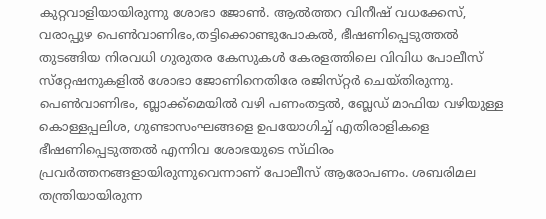കുറ്റവാളിയായിരുന്നു ശോഭാ ജോണ്‍. ആല്‍ത്തറ വിനീഷ്‌ വധക്കേസ്‌, വരാപ്പുഴ പെണ്‍വാണിഭം,തട്ടിക്കൊണ്ടുപോകല്‍, ഭീഷണിപ്പെടുത്തല്‍ തുടങ്ങിയ നിരവധി ഗുരുതര കേസുകള്‍ കേരളത്തിലെ വിവിധ പോലീസ്‌ സ്‌റ്റേഷനുകളില്‍ ശോഭാ ജോണിനെതിരേ രജിസ്‌റ്റര്‍ ചെയ്‌തിരുന്നു. പെണ്‍വാണിഭം, ബ്ലാക്ക്‌മെയില്‍ വഴി പണംതട്ടല്‍, ബ്ലേഡ്‌ മാഫിയ വഴിയുള്ള കൊള്ളപ്പലിശ, ഗുണ്ടാസംഘങ്ങളെ ഉപയോഗിച്ച്‌ എതിരാളികളെ ഭീഷണിപ്പെടുത്തല്‍ എന്നിവ ശോഭയുടെ സ്‌ഥിരം പ്രവര്‍ത്തനങ്ങളായിരുന്നുവെന്നാണ്‌ പോലീസ്‌ ആരോപണം. ശബരിമല തന്ത്രിയായിരുന്ന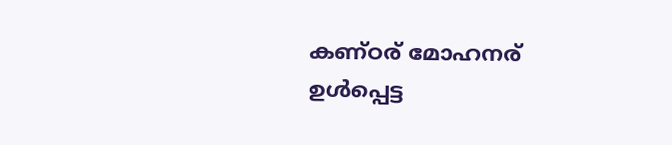കണ്‌ഠര്‌ മോഹനര്‌ ഉള്‍പ്പെട്ട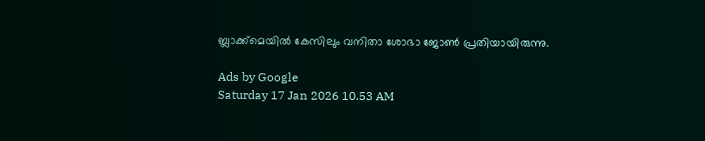ബ്ലാക്ക്‌മെയില്‍ കേസിലും വനിതാ ശോഭാ ജോണ്‍ പ്രതിയായിരുന്നു.

Ads by Google
Saturday 17 Jan 2026 10.53 AM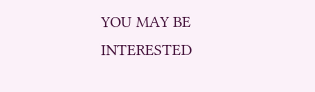YOU MAY BE INTERESTED